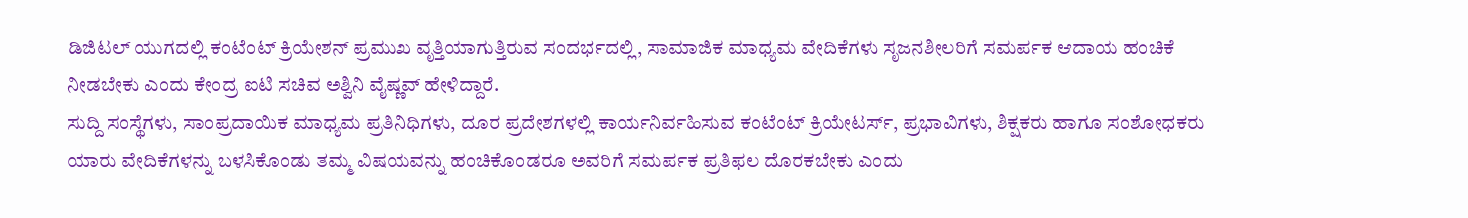ಡಿಜಿಟಲ್ ಯುಗದಲ್ಲಿ ಕಂಟೆಂಟ್ ಕ್ರಿಯೇಶನ್ ಪ್ರಮುಖ ವೃತ್ತಿಯಾಗುತ್ತಿರುವ ಸಂದರ್ಭದಲ್ಲಿ, ಸಾಮಾಜಿಕ ಮಾಧ್ಯಮ ವೇದಿಕೆಗಳು ಸೃಜನಶೀಲರಿಗೆ ಸಮರ್ಪಕ ಆದಾಯ ಹಂಚಿಕೆ ನೀಡಬೇಕು ಎಂದು ಕೇಂದ್ರ ಐಟಿ ಸಚಿವ ಅಶ್ವಿನಿ ವೈಷ್ಣವ್ ಹೇಳಿದ್ದಾರೆ.
ಸುದ್ದಿ ಸಂಸ್ಥೆಗಳು, ಸಾಂಪ್ರದಾಯಿಕ ಮಾಧ್ಯಮ ಪ್ರತಿನಿಧಿಗಳು, ದೂರ ಪ್ರದೇಶಗಳಲ್ಲಿ ಕಾರ್ಯನಿರ್ವಹಿಸುವ ಕಂಟೆಂಟ್ ಕ್ರಿಯೇಟರ್ಸ್, ಪ್ರಭಾವಿಗಳು, ಶಿಕ್ಷಕರು ಹಾಗೂ ಸಂಶೋಧಕರು ಯಾರು ವೇದಿಕೆಗಳನ್ನು ಬಳಸಿಕೊಂಡು ತಮ್ಮ ವಿಷಯವನ್ನು ಹಂಚಿಕೊಂಡರೂ ಅವರಿಗೆ ಸಮರ್ಪಕ ಪ್ರತಿಫಲ ದೊರಕಬೇಕು ಎಂದು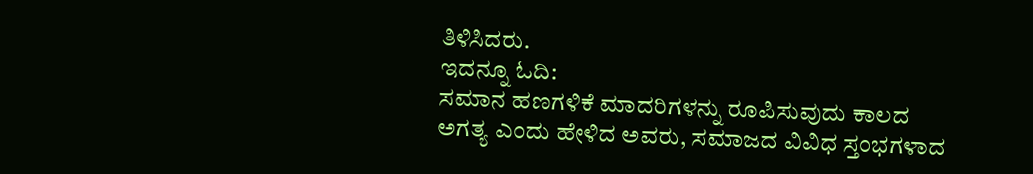ತಿಳಿಸಿದರು.
ಇದನ್ನೂ ಓದಿ:
ಸಮಾನ ಹಣಗಳಿಕೆ ಮಾದರಿಗಳನ್ನು ರೂಪಿಸುವುದು ಕಾಲದ ಅಗತ್ಯ ಎಂದು ಹೇಳಿದ ಅವರು, ಸಮಾಜದ ವಿವಿಧ ಸ್ತಂಭಗಳಾದ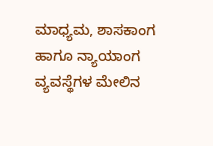ಮಾಧ್ಯಮ, ಶಾಸಕಾಂಗ ಹಾಗೂ ನ್ಯಾಯಾಂಗ ವ್ಯವಸ್ಥೆಗಳ ಮೇಲಿನ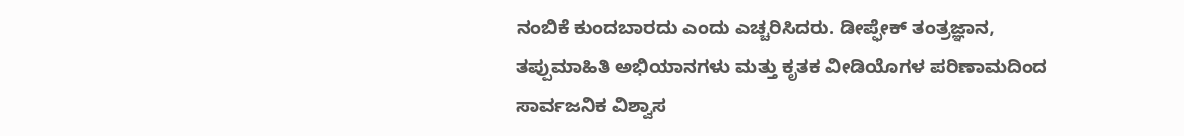ನಂಬಿಕೆ ಕುಂದಬಾರದು ಎಂದು ಎಚ್ಚರಿಸಿದರು. ಡೀಪ್ಫೇಕ್ ತಂತ್ರಜ್ಞಾನ, ತಪ್ಪುಮಾಹಿತಿ ಅಭಿಯಾನಗಳು ಮತ್ತು ಕೃತಕ ವೀಡಿಯೊಗಳ ಪರಿಣಾಮದಿಂದ ಸಾರ್ವಜನಿಕ ವಿಶ್ವಾಸ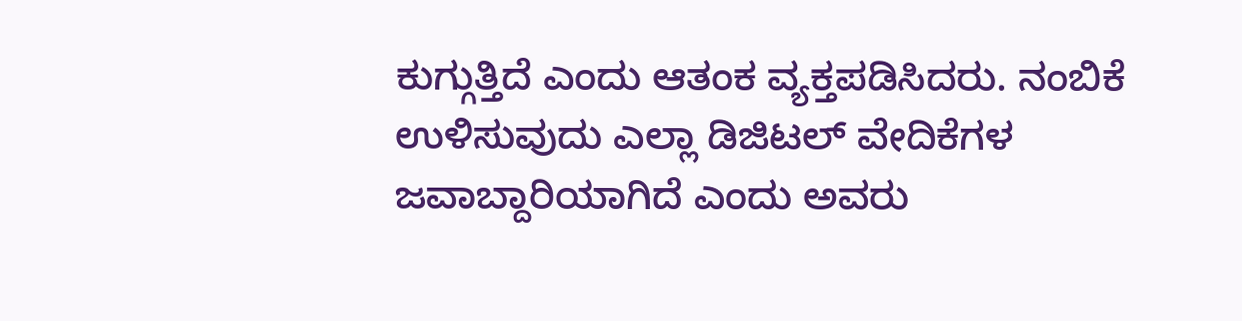ಕುಗ್ಗುತ್ತಿದೆ ಎಂದು ಆತಂಕ ವ್ಯಕ್ತಪಡಿಸಿದರು. ನಂಬಿಕೆ ಉಳಿಸುವುದು ಎಲ್ಲಾ ಡಿಜಿಟಲ್ ವೇದಿಕೆಗಳ ಜವಾಬ್ದಾರಿಯಾಗಿದೆ ಎಂದು ಅವರು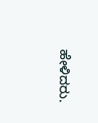ಹೇಳಿದರು.